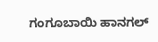ಗಂಗೂಬಾಯಿ ಹಾನಗಲ್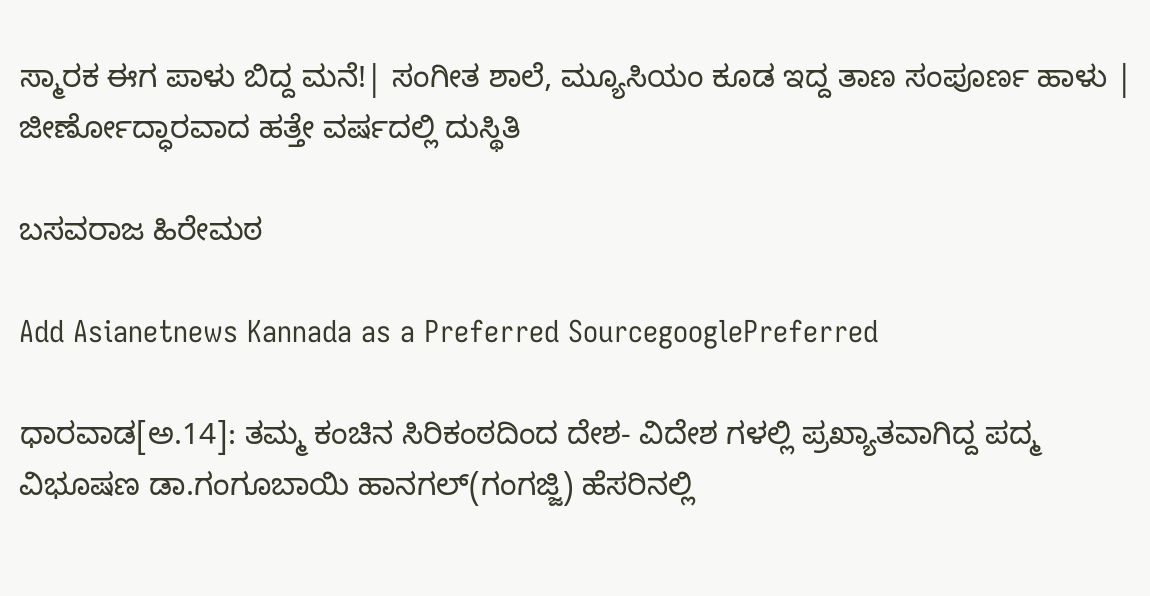ಸ್ಮಾರಕ ಈಗ ಪಾಳು ಬಿದ್ದ ಮನೆ!| ಸಂಗೀತ ಶಾಲೆ, ಮ್ಯೂಸಿಯಂ ಕೂಡ ಇದ್ದ ತಾಣ ಸಂಪೂರ್ಣ ಹಾಳು | ಜೀರ್ಣೋದ್ಧಾರವಾದ ಹತ್ತೇ ವರ್ಷದಲ್ಲಿ ದುಸ್ಥಿತಿ

ಬಸವರಾಜ ಹಿರೇಮಠ

Add Asianetnews Kannada as a Preferred SourcegooglePreferred

ಧಾರವಾಡ[ಅ.14]: ತಮ್ಮ ಕಂಚಿನ ಸಿರಿಕಂಠದಿಂದ ದೇಶ- ವಿದೇಶ ಗಳಲ್ಲಿ ಪ್ರಖ್ಯಾತವಾಗಿದ್ದ ಪದ್ಮ ವಿಭೂಷಣ ಡಾ.ಗಂಗೂಬಾಯಿ ಹಾನಗಲ್(ಗಂಗಜ್ಜಿ) ಹೆಸರಿನಲ್ಲಿ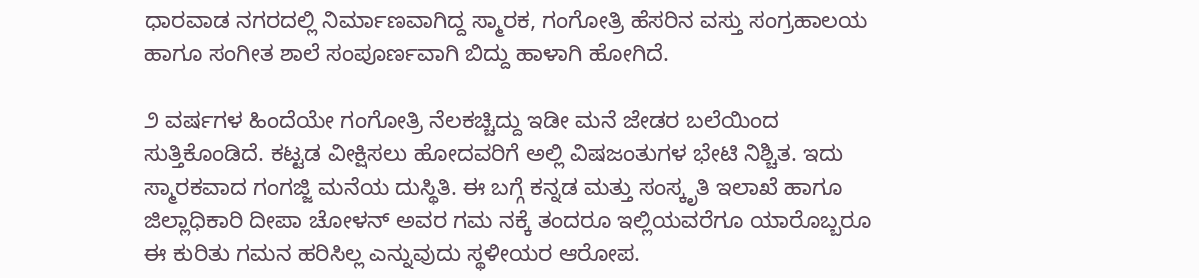ಧಾರವಾಡ ನಗರದಲ್ಲಿ ನಿರ್ಮಾಣವಾಗಿದ್ದ ಸ್ಮಾರಕ, ಗಂಗೋತ್ರಿ ಹೆಸರಿನ ವಸ್ತು ಸಂಗ್ರಹಾಲಯ ಹಾಗೂ ಸಂಗೀತ ಶಾಲೆ ಸಂಪೂರ್ಣವಾಗಿ ಬಿದ್ದು ಹಾಳಾಗಿ ಹೋಗಿದೆ.

೨ ವರ್ಷಗಳ ಹಿಂದೆಯೇ ಗಂಗೋತ್ರಿ ನೆಲಕಚ್ಚಿದ್ದು ಇಡೀ ಮನೆ ಜೇಡರ ಬಲೆಯಿಂದ ಸುತ್ತಿಕೊಂಡಿದೆ. ಕಟ್ಟಡ ವೀಕ್ಷಿಸಲು ಹೋದವರಿಗೆ ಅಲ್ಲಿ ವಿಷಜಂತುಗಳ ಭೇಟಿ ನಿಶ್ಚಿತ. ಇದು ಸ್ಮಾರಕವಾದ ಗಂಗಜ್ಜಿ ಮನೆಯ ದುಸ್ಥಿತಿ. ಈ ಬಗ್ಗೆ ಕನ್ನಡ ಮತ್ತು ಸಂಸ್ಕೃತಿ ಇಲಾಖೆ ಹಾಗೂ ಜಿಲ್ಲಾಧಿಕಾರಿ ದೀಪಾ ಚೋಳನ್ ಅವರ ಗಮ ನಕ್ಕೆ ತಂದರೂ ಇಲ್ಲಿಯವರೆಗೂ ಯಾರೊಬ್ಬರೂ ಈ ಕುರಿತು ಗಮನ ಹರಿಸಿಲ್ಲ ಎನ್ನುವುದು ಸ್ಥಳೀಯರ ಆರೋಪ.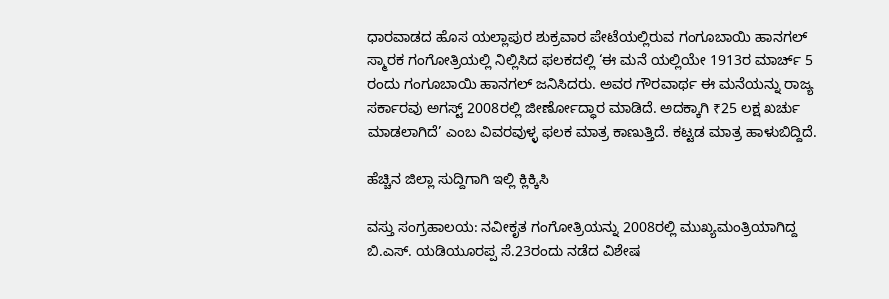ಧಾರವಾಡದ ಹೊಸ ಯಲ್ಲಾಪುರ ಶುಕ್ರವಾರ ಪೇಟೆಯಲ್ಲಿರುವ ಗಂಗೂಬಾಯಿ ಹಾನಗಲ್ ಸ್ಮಾರಕ ಗಂಗೋತ್ರಿಯಲ್ಲಿ ನಿಲ್ಲಿಸಿದ ಫಲಕದಲ್ಲಿ ‘ಈ ಮನೆ ಯಲ್ಲಿಯೇ 1913ರ ಮಾರ್ಚ್ 5 ರಂದು ಗಂಗೂಬಾಯಿ ಹಾನಗಲ್ ಜನಿಸಿದರು. ಅವರ ಗೌರವಾರ್ಥ ಈ ಮನೆಯನ್ನು ರಾಜ್ಯ ಸರ್ಕಾರವು ಅಗಸ್ಟ್ 2008ರಲ್ಲಿ ಜೀರ್ಣೋದ್ಧಾರ ಮಾಡಿದೆ. ಅದಕ್ಕಾಗಿ ₹25 ಲಕ್ಷ ಖರ್ಚು ಮಾಡಲಾಗಿದೆ’ ಎಂಬ ವಿವರವುಳ್ಳ ಫಲಕ ಮಾತ್ರ ಕಾಣುತ್ತಿದೆ. ಕಟ್ಟಡ ಮಾತ್ರ ಹಾಳುಬಿದ್ದಿದೆ.

ಹೆಚ್ಚಿನ ಜಿಲ್ಲಾ ಸುದ್ದಿಗಾಗಿ ಇಲ್ಲಿ ಕ್ಲಿಕ್ಕಿಸಿ

ವಸ್ತು ಸಂಗ್ರಹಾಲಯ: ನವೀಕೃತ ಗಂಗೋತ್ರಿಯನ್ನು 2008ರಲ್ಲಿ ಮುಖ್ಯಮಂತ್ರಿಯಾಗಿದ್ದ ಬಿ.ಎಸ್. ಯಡಿಯೂರಪ್ಪ ಸೆ.23ರಂದು ನಡೆದ ವಿಶೇಷ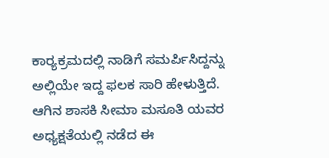ಕಾರ‌್ಯಕ್ರಮದಲ್ಲಿ ನಾಡಿಗೆ ಸಮರ್ಪಿಸಿದ್ದನ್ನು ಅಲ್ಲಿಯೇ ಇದ್ದ ಫಲಕ ಸಾರಿ ಹೇಳುತ್ತಿದೆ. ಆಗಿನ ಶಾಸಕಿ ಸೀಮಾ ಮಸೂತಿ ಯವರ ಅಧ್ಯಕ್ಷತೆಯಲ್ಲಿ ನಡೆದ ಈ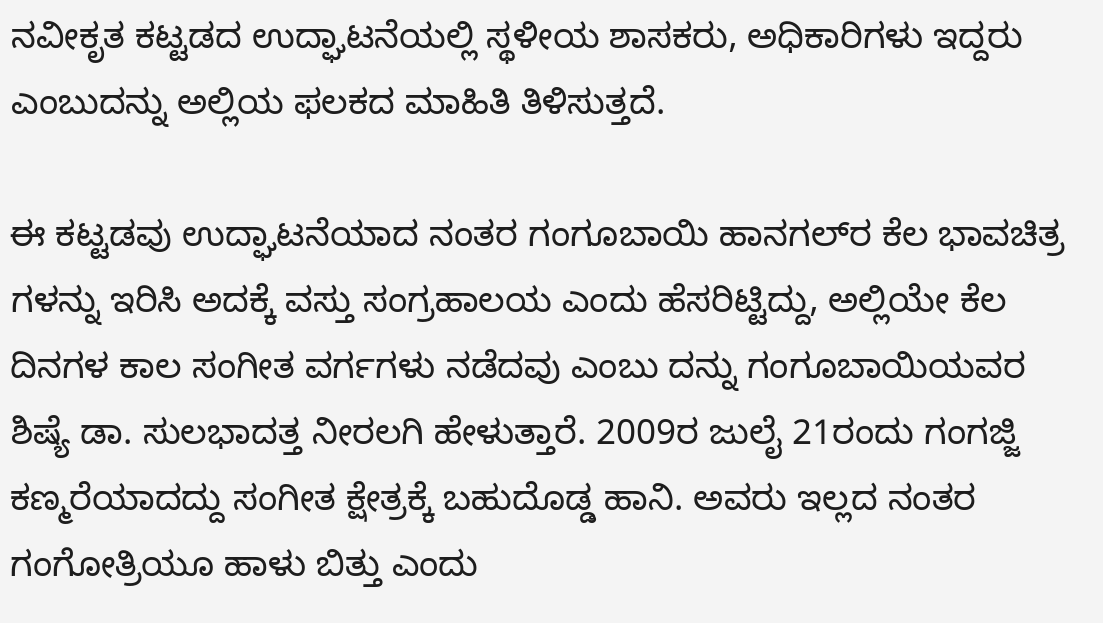ನವೀಕೃತ ಕಟ್ಟಡದ ಉದ್ಘಾಟನೆಯಲ್ಲಿ ಸ್ಥಳೀಯ ಶಾಸಕರು, ಅಧಿಕಾರಿಗಳು ಇದ್ದರು ಎಂಬುದನ್ನು ಅಲ್ಲಿಯ ಫಲಕದ ಮಾಹಿತಿ ತಿಳಿಸುತ್ತದೆ.

ಈ ಕಟ್ಟಡವು ಉದ್ಘಾಟನೆಯಾದ ನಂತರ ಗಂಗೂಬಾಯಿ ಹಾನಗಲ್‌ರ ಕೆಲ ಭಾವಚಿತ್ರ ಗಳನ್ನು ಇರಿಸಿ ಅದಕ್ಕೆ ವಸ್ತು ಸಂಗ್ರಹಾಲಯ ಎಂದು ಹೆಸರಿಟ್ಟಿದ್ದು, ಅಲ್ಲಿಯೇ ಕೆಲ ದಿನಗಳ ಕಾಲ ಸಂಗೀತ ವರ್ಗಗಳು ನಡೆದವು ಎಂಬು ದನ್ನು ಗಂಗೂಬಾಯಿಯವರ ಶಿಷ್ಯೆ ಡಾ. ಸುಲಭಾದತ್ತ ನೀರಲಗಿ ಹೇಳುತ್ತಾರೆ. 2009ರ ಜುಲೈ 21ರಂದು ಗಂಗಜ್ಜಿ ಕಣ್ಮರೆಯಾದದ್ದು ಸಂಗೀತ ಕ್ಷೇತ್ರಕ್ಕೆ ಬಹುದೊಡ್ಡ ಹಾನಿ. ಅವರು ಇಲ್ಲದ ನಂತರ ಗಂಗೋತ್ರಿಯೂ ಹಾಳು ಬಿತ್ತು ಎಂದು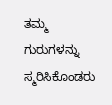ತಮ್ಮ ಗುರುಗಳನ್ನು ಸ್ಮರಿಸಿಕೊಂಡರು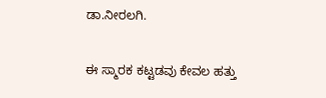ಡಾ.ನೀರಲಗಿ.

ಈ ಸ್ಮಾರಕ ಕಟ್ಟಡವು ಕೇವಲ ಹತ್ತು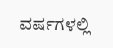ವರ್ಷಗಳಲ್ಲಿ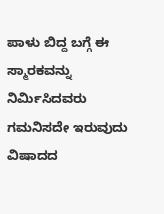ಪಾಳು ಬಿದ್ದ ಬಗ್ಗೆ ಈ ಸ್ಮಾರಕವನ್ನು ನಿರ್ಮಿಸಿದವರು ಗಮನಿಸದೇ ಇರುವುದು ವಿಷಾದದ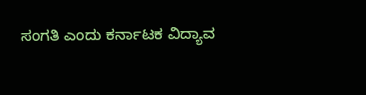ಸಂಗತಿ ಎಂದು ಕರ್ನಾಟಕ ವಿದ್ಯಾವ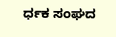ರ್ಧಕ ಸಂಘದ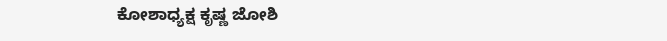ಕೋಶಾಧ್ಯಕ್ಷ ಕೃಷ್ಣ ಜೋಶಿ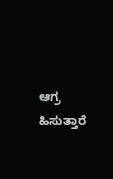ಆಗ್ರ ಹಿಸುತ್ತಾರೆ